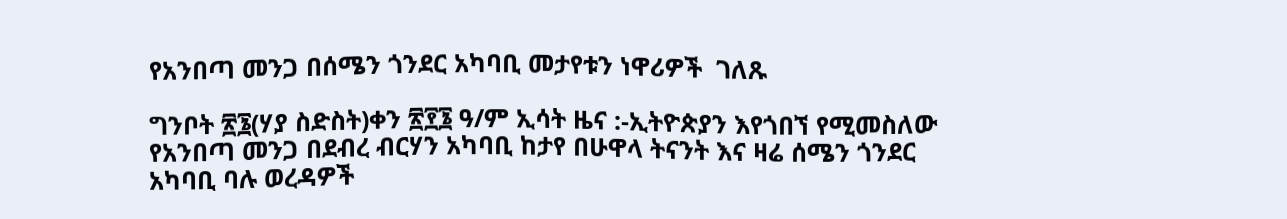የአንበጣ መንጋ በሰሜን ጎንደር አካባቢ መታየቱን ነዋሪዎች  ገለጹ

ግንቦት ፳፮(ሃያ ስድስት)ቀን ፳፻፮ ዓ/ም ኢሳት ዜና :-ኢትዮጵያን እየጎበኘ የሚመስለው የአንበጣ መንጋ በደብረ ብርሃን አካባቢ ከታየ በሁዋላ ትናንት እና ዛሬ ሰሜን ጎንደር አካባቢ ባሉ ወረዳዎች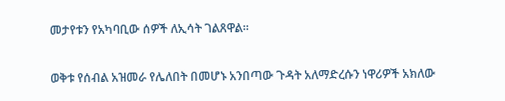መታየቱን የአካባቢው ሰዎች ለኢሳት ገልጸዋል።

ወቅቱ የሰብል አዝመራ የሌለበት በመሆኑ አንበጣው ጉዳት አለማድረሱን ነዋሪዎች አክለው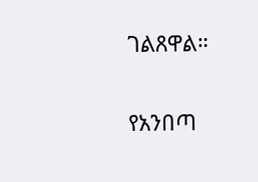ገልጸዋል።

የአንበጣ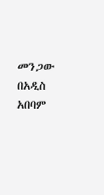መንጋው በአዲስ አበባም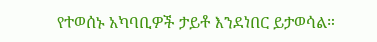የተወሰኑ አካባቢዎች ታይቶ እንደነበር ይታወሳል።